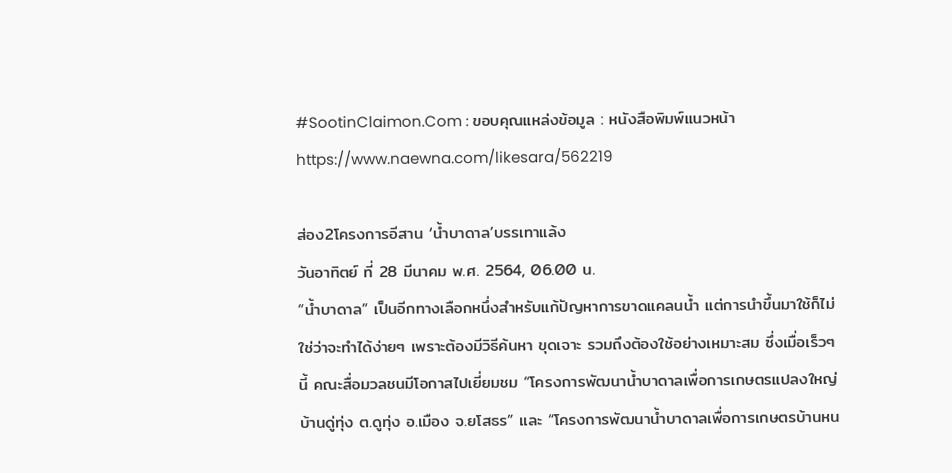#SootinClaimon.Com : ขอบคุณแหล่งข้อมูล : หนังสือพิมพ์แนวหน้า
https://www.naewna.com/likesara/562219

ส่อง2โครงการอีสาน ‘นํ้าบาดาล’บรรเทาแล้ง
วันอาทิตย์ ที่ 28 มีนาคม พ.ศ. 2564, 06.00 น.
“น้ำบาดาล” เป็นอีกทางเลือกหนึ่งสำหรับแก้ปัญหาการขาดแคลนน้ำ แต่การนำขึ้นมาใช้ก็ไม่ใช่ว่าจะทำได้ง่ายๆ เพราะต้องมีวิธีค้นหา ขุดเจาะ รวมถึงต้องใช้อย่างเหมาะสม ซึ่งเมื่อเร็วๆ นี้ คณะสื่อมวลชนมีโอกาสไปเยี่ยมชม “โครงการพัฒนาน้ำบาดาลเพื่อการเกษตรแปลงใหญ่บ้านดู่ทุ่ง ต.ดูทุ่ง อ.เมือง จ.ยโสธร” และ “โครงการพัฒนาน้ำบาดาลเพื่อการเกษตรบ้านหน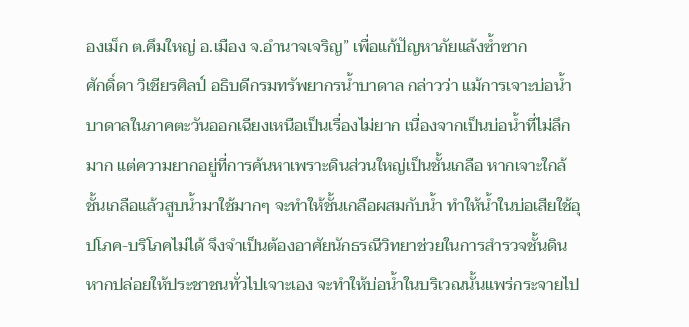องเม็ก ต.คึมใหญ่ อ.เมือง จ.อำนาจเจริญ” เพื่อแก้ปัญหาภัยแล้งซ้ำซาก
ศักดิ์ดา วิเชียรศิลป์ อธิบดีกรมทรัพยากรน้ำบาดาล กล่าวว่า แม้การเจาะบ่อน้ำบาดาลในภาคตะวันออกเฉียงเหนือเป็นเรื่องไม่ยาก เนื่องจากเป็นบ่อน้ำที่ไม่ลึกมาก แต่ความยากอยู่ที่การค้นหาเพราะดินส่วนใหญ่เป็นชั้นเกลือ หากเจาะใกล้ชั้นเกลือแล้วสูบน้ำมาใช้มากๆ จะทำให้ชั้นเกลือผสมกับน้ำ ทำให้น้ำในบ่อเสียใช้อุปโภค-บริโภคไม่ได้ จึงจำเป็นต้องอาศัยนักธรณีวิทยาช่วยในการสำรวจชั้นดิน หากปล่อยให้ประชาชนทั่วไปเจาะเอง จะทำให้บ่อน้ำในบริเวณนั้นแพร่กระจายไป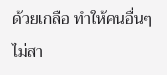ด้วยเกลือ ทำให้คนอื่นๆไม่สา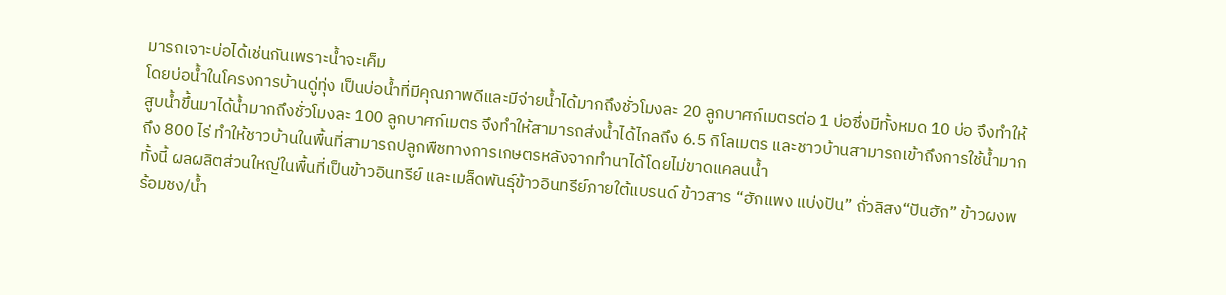มารถเจาะบ่อได้เช่นกันเพราะน้ำจะเค็ม
โดยบ่อน้ำในโครงการบ้านดู่ทุ่ง เป็นบ่อน้ำที่มีคุณภาพดีและมีจ่ายน้ำได้มากถึงชั่วโมงละ 20 ลูกบาศก์เมตรต่อ 1 บ่อซึ่งมีทั้งหมด 10 บ่อ จึงทำให้สูบน้ำขึ้นมาได้น้ำมากถึงชั่วโมงละ 100 ลูกบาศก์เมตร จึงทำให้สามารถส่งน้ำได้ไกลถึง 6.5 กิโลเมตร และชาวบ้านสามารถเข้าถึงการใช้น้ำมากถึง 800 ไร่ ทำให้ชาวบ้านในพื้นที่สามารถปลูกพืชทางการเกษตรหลังจากทำนาได้โดยไม่ขาดแคลนน้ำ
ทั้งนี้ ผลผลิตส่วนใหญ่ในพื้นที่เป็นข้าวอินทรีย์ และเมล็ดพันธุ์ข้าวอินทรีย์ภายใต้แบรนด์ ข้าวสาร “ฮักแพง แบ่งปัน” ถั่วลิสง“ปันฮัก” ข้าวผงพร้อมชง/น้ำ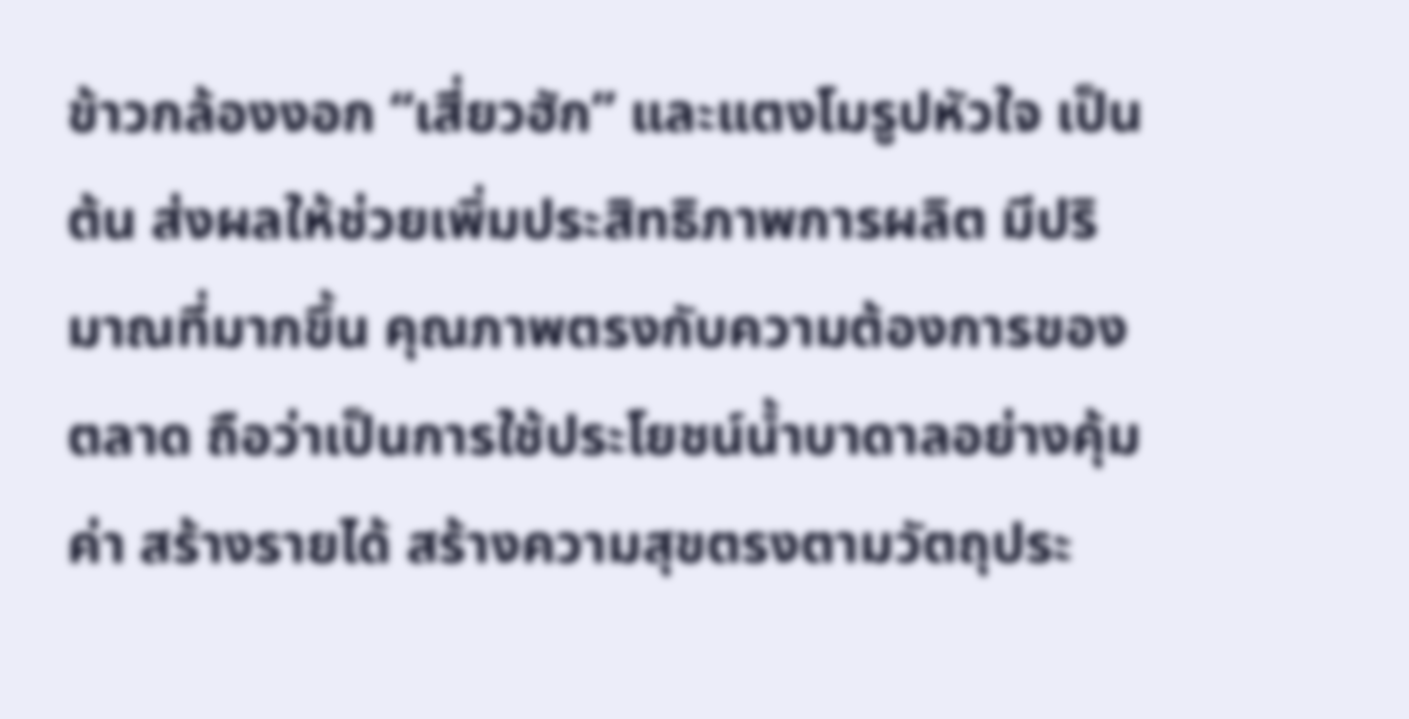ข้าวกล้องงอก “เสี่ยวฮัก” และแตงโมรูปหัวใจ เป็นต้น ส่งผลให้ช่วยเพิ่มประสิทธิภาพการผลิต มีปริมาณที่มากขึ้น คุณภาพตรงกับความต้องการของตลาด ถือว่าเป็นการใช้ประโยชน์น้ำบาดาลอย่างคุ้มค่า สร้างรายได้ สร้างความสุขตรงตามวัตถุประ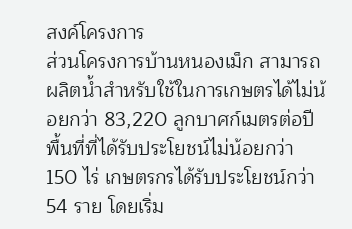สงค์โครงการ
ส่วนโครงการบ้านหนองเม็ก สามารถผลิตน้ำสำหรับใช้ในการเกษตรได้ไม่น้อยกว่า 83,220 ลูกบาศก์เมตรต่อปี พื้นที่ที่ได้รับประโยชน์ไม่น้อยกว่า 150 ไร่ เกษตรกรได้รับประโยชน์กว่า54 ราย โดยเริ่ม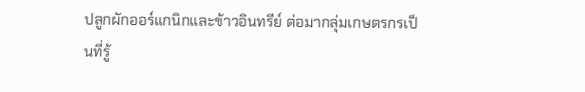ปลูกผักออร์แกนิกและข้าวอินทรีย์ ต่อมากลุ่มเกษตรกรเป็นที่รู้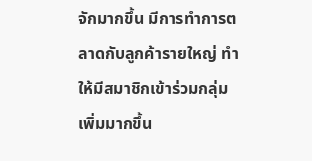จักมากขึ้น มีการทำการตลาดกับลูกค้ารายใหญ่ ทำให้มีสมาชิกเข้าร่วมกลุ่มเพิ่มมากขึ้น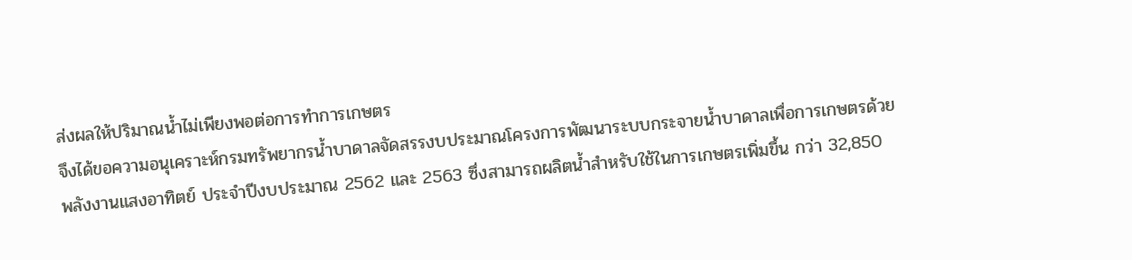ส่งผลให้ปริมาณน้ำไม่เพียงพอต่อการทำการเกษตร
จึงได้ขอความอนุเคราะห์กรมทรัพยากรน้ำบาดาลจัดสรรงบประมาณโครงการพัฒนาระบบกระจายน้ำบาดาลเพื่อการเกษตรด้วยพลังงานแสงอาทิตย์ ประจำปีงบประมาณ 2562 และ 2563 ซึ่งสามารถผลิตน้ำสำหรับใช้ในการเกษตรเพิ่มขึ้น กว่า 32,850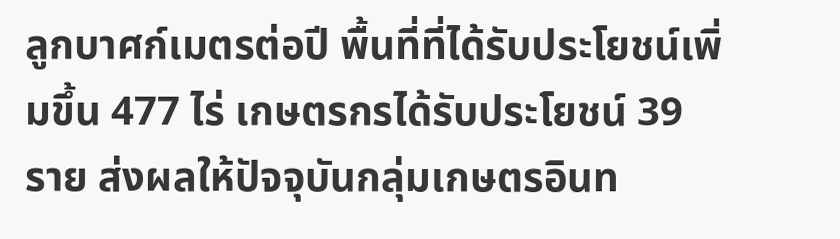ลูกบาศก์เมตรต่อปี พื้นที่ที่ได้รับประโยชน์เพิ่มขึ้น 477 ไร่ เกษตรกรได้รับประโยชน์ 39 ราย ส่งผลให้ปัจจุบันกลุ่มเกษตรอินท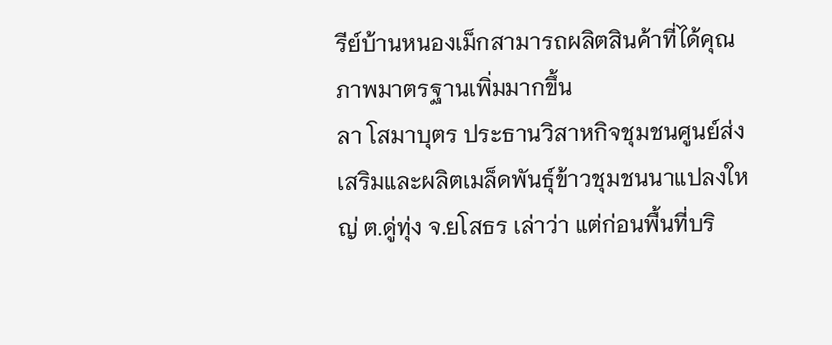รีย์บ้านหนองเม็กสามารถผลิตสินค้าที่ได้คุณภาพมาตรฐานเพิ่มมากขึ้น
ลา โสมาบุตร ประธานวิสาหกิจชุมชนศูนย์ส่งเสริมและผลิตเมล็ดพันธุ์ข้าวชุมชนนาแปลงใหญ่ ต.ดู่ทุ่ง จ.ยโสธร เล่าว่า แต่ก่อนพื้นที่บริ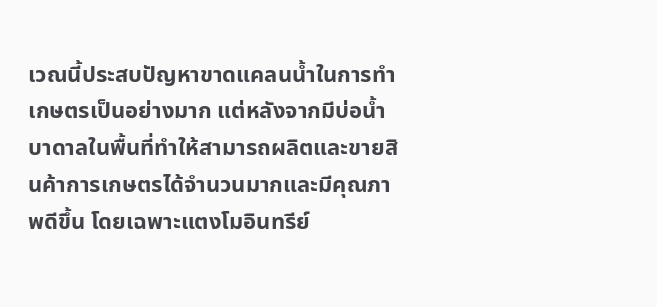เวณนี้ประสบปัญหาขาดแคลนน้ำในการทำเกษตรเป็นอย่างมาก แต่หลังจากมีบ่อน้ำบาดาลในพื้นที่ทำให้สามารถผลิตและขายสินค้าการเกษตรได้จำนวนมากและมีคุณภาพดีขึ้น โดยเฉพาะแตงโมอินทรีย์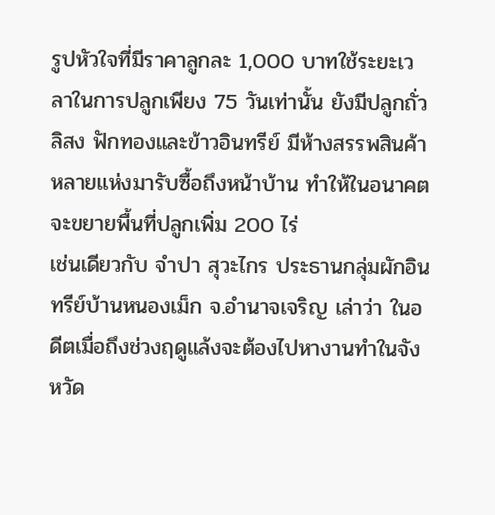รูปหัวใจที่มีราคาลูกละ 1,000 บาทใช้ระยะเวลาในการปลูกเพียง 75 วันเท่านั้น ยังมีปลูกถั่วลิสง ฟักทองและข้าวอินทรีย์ มีห้างสรรพสินค้าหลายแห่งมารับซื้อถึงหน้าบ้าน ทำให้ในอนาคตจะขยายพื้นที่ปลูกเพิ่ม 200 ไร่
เช่นเดียวกับ จำปา สุวะไกร ประธานกลุ่มผักอินทรีย์บ้านหนองเม็ก จ.อำนาจเจริญ เล่าว่า ในอดีตเมื่อถึงช่วงฤดูแล้งจะต้องไปหางานทำในจังหวัด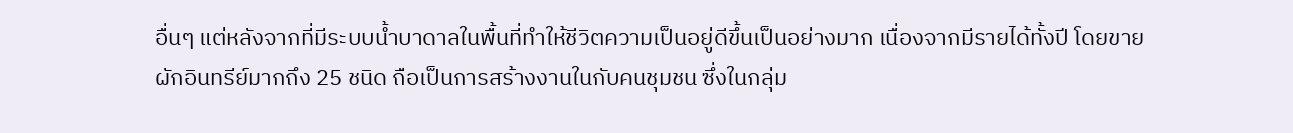อื่นๆ แต่หลังจากที่มีระบบน้ำบาดาลในพื้นที่ทำให้ชีวิตความเป็นอยู่ดีขึ้นเป็นอย่างมาก เนื่องจากมีรายได้ทั้งปี โดยขายผักอินทรีย์มากถึง 25 ชนิด ถือเป็นการสร้างงานในกับคนชุมชน ซึ่งในกลุ่ม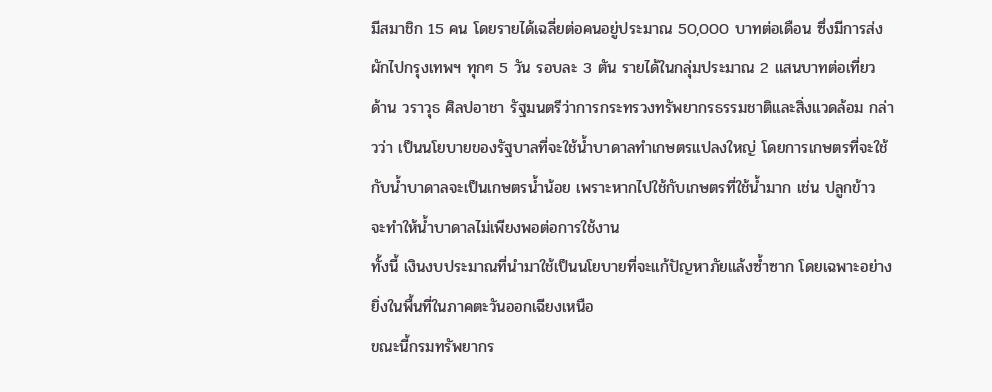มีสมาชิก 15 คน โดยรายได้เฉลี่ยต่อคนอยู่ประมาณ 50,000 บาทต่อเดือน ซึ่งมีการส่งผักไปกรุงเทพฯ ทุกๆ 5 วัน รอบละ 3 ตัน รายได้ในกลุ่มประมาณ 2 แสนบาทต่อเที่ยว
ด้าน วราวุธ ศิลปอาชา รัฐมนตรีว่าการกระทรวงทรัพยากรธรรมชาติและสิ่งแวดล้อม กล่าวว่า เป็นนโยบายของรัฐบาลที่จะใช้น้ำบาดาลทำเกษตรแปลงใหญ่ โดยการเกษตรที่จะใช้กับน้ำบาดาลจะเป็นเกษตรน้ำน้อย เพราะหากไปใช้กับเกษตรที่ใช้น้ำมาก เช่น ปลูกข้าว จะทำให้น้ำบาดาลไม่เพียงพอต่อการใช้งาน
ทั้งนี้ เงินงบประมาณที่นำมาใช้เป็นนโยบายที่จะแก้ปัญหาภัยแล้งซ้ำซาก โดยเฉพาะอย่างยิ่งในพื้นที่ในภาคตะวันออกเฉียงเหนือ
ขณะนี้กรมทรัพยากร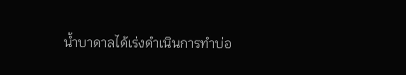น้ำบาดาลได้เร่งดำเนินการทำบ่อ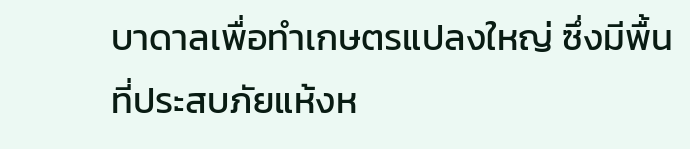บาดาลเพื่อทำเกษตรแปลงใหญ่ ซึ่งมีพื้นที่ประสบภัยแห้งห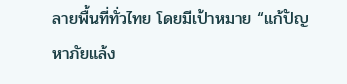ลายพื้นที่ทั่วไทย โดยมีเป้าหมาย “แก้ปัญหาภัยแล้ง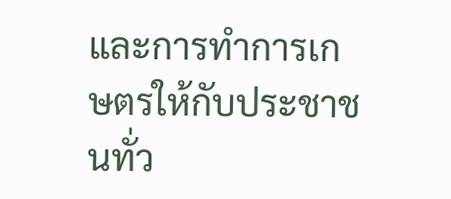และการทำการเกษตรให้กับประชาชนทั่ว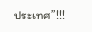ประเทศ”!!!